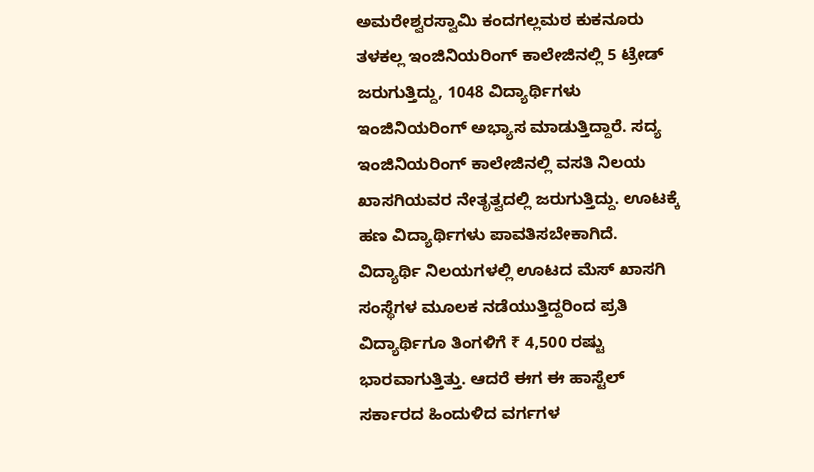ಅಮರೇಶ್ವರಸ್ವಾಮಿ ಕಂದಗಲ್ಲಮಠ ಕುಕನೂರು
ತಳಕಲ್ಲ ಇಂಜಿನಿಯರಿಂಗ್ ಕಾಲೇಜಿನಲ್ಲಿ 5 ಟ್ರೇಡ್ ಜರುಗುತ್ತಿದ್ದು, 1048 ವಿದ್ಯಾರ್ಥಿಗಳು ಇಂಜಿನಿಯರಿಂಗ್ ಅಭ್ಯಾಸ ಮಾಡುತ್ತಿದ್ದಾರೆ. ಸದ್ಯ ಇಂಜಿನಿಯರಿಂಗ್ ಕಾಲೇಜಿನಲ್ಲಿ ವಸತಿ ನಿಲಯ ಖಾಸಗಿಯವರ ನೇತೃತ್ವದಲ್ಲಿ ಜರುಗುತ್ತಿದ್ದು. ಊಟಕ್ಕೆ ಹಣ ವಿದ್ಯಾರ್ಥಿಗಳು ಪಾವತಿಸಬೇಕಾಗಿದೆ. ವಿದ್ಯಾರ್ಥಿ ನಿಲಯಗಳಲ್ಲಿ ಊಟದ ಮೆಸ್ ಖಾಸಗಿ ಸಂಸ್ಥೆಗಳ ಮೂಲಕ ನಡೆಯುತ್ತಿದ್ದರಿಂದ ಪ್ರತಿ ವಿದ್ಯಾರ್ಥಿಗೂ ತಿಂಗಳಿಗೆ ₹ 4,500 ರಷ್ಟು ಭಾರವಾಗುತ್ತಿತ್ತು. ಆದರೆ ಈಗ ಈ ಹಾಸ್ಟೆಲ್ ಸರ್ಕಾರದ ಹಿಂದುಳಿದ ವರ್ಗಗಳ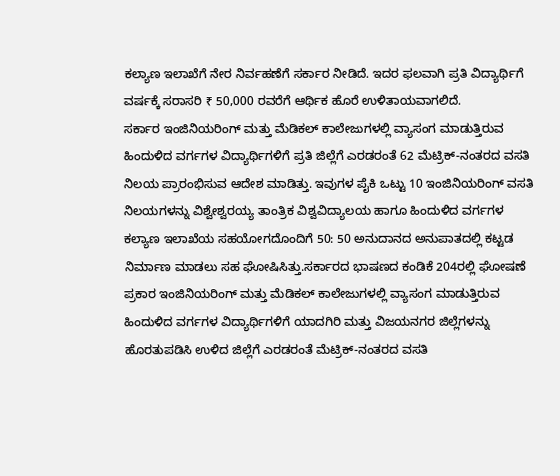ಕಲ್ಯಾಣ ಇಲಾಖೆಗೆ ನೇರ ನಿರ್ವಹಣೆಗೆ ಸರ್ಕಾರ ನೀಡಿದೆ. ಇದರ ಫಲವಾಗಿ ಪ್ರತಿ ವಿದ್ಯಾರ್ಥಿಗೆ ವರ್ಷಕ್ಕೆ ಸರಾಸರಿ ₹ 50,000 ರವರೆಗೆ ಆರ್ಥಿಕ ಹೊರೆ ಉಳಿತಾಯವಾಗಲಿದೆ.
ಸರ್ಕಾರ ಇಂಜಿನಿಯರಿಂಗ್ ಮತ್ತು ಮೆಡಿಕಲ್ ಕಾಲೇಜುಗಳಲ್ಲಿ ವ್ಯಾಸಂಗ ಮಾಡುತ್ತಿರುವ ಹಿಂದುಳಿದ ವರ್ಗಗಳ ವಿದ್ಯಾರ್ಥಿಗಳಿಗೆ ಪ್ರತಿ ಜಿಲ್ಲೆಗೆ ಎರಡರಂತೆ 62 ಮೆಟ್ರಿಕ್-ನಂತರದ ವಸತಿ ನಿಲಯ ಪ್ರಾರಂಭಿಸುವ ಆದೇಶ ಮಾಡಿತ್ತು. ಇವುಗಳ ಪೈಕಿ ಒಟ್ಟು 10 ಇಂಜಿನಿಯರಿಂಗ್ ವಸತಿ ನಿಲಯಗಳನ್ನು ವಿಶ್ವೇಶ್ವರಯ್ಯ ತಾಂತ್ರಿಕ ವಿಶ್ವವಿದ್ಯಾಲಯ ಹಾಗೂ ಹಿಂದುಳಿದ ವರ್ಗಗಳ ಕಲ್ಯಾಣ ಇಲಾಖೆಯ ಸಹಯೋಗದೊಂದಿಗೆ 50: 50 ಅನುದಾನದ ಅನುಪಾತದಲ್ಲಿ ಕಟ್ಟಡ ನಿರ್ಮಾಣ ಮಾಡಲು ಸಹ ಘೋಷಿಸಿತ್ತು.ಸರ್ಕಾರದ ಭಾಷಣದ ಕಂಡಿಕೆ 204ರಲ್ಲಿ ಘೋಷಣೆ ಪ್ರಕಾರ ಇಂಜಿನಿಯರಿಂಗ್ ಮತ್ತು ಮೆಡಿಕಲ್ ಕಾಲೇಜುಗಳಲ್ಲಿ ವ್ಯಾಸಂಗ ಮಾಡುತ್ತಿರುವ ಹಿಂದುಳಿದ ವರ್ಗಗಳ ವಿದ್ಯಾರ್ಥಿಗಳಿಗೆ ಯಾದಗಿರಿ ಮತ್ತು ವಿಜಯನಗರ ಜಿಲ್ಲೆಗಳನ್ನು ಹೊರತುಪಡಿಸಿ ಉಳಿದ ಜಿಲ್ಲೆಗೆ ಎರಡರಂತೆ ಮೆಟ್ರಿಕ್-ನಂತರದ ವಸತಿ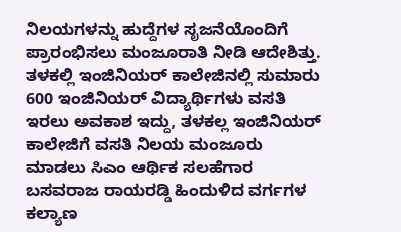ನಿಲಯಗಳನ್ನು ಹುದ್ದೆಗಳ ಸೃಜನೆಯೊಂದಿಗೆ ಪ್ರಾರಂಭಿಸಲು ಮಂಜೂರಾತಿ ನೀಡಿ ಆದೇಶಿತ್ತು.
ತಳಕಲ್ಲಿ ಇಂಜಿನಿಯರ್ ಕಾಲೇಜಿನಲ್ಲಿ ಸುಮಾರು 600 ಇಂಜಿನಿಯರ್ ವಿದ್ಯಾರ್ಥಿಗಳು ವಸತಿ ಇರಲು ಅವಕಾಶ ಇದ್ದು, ತಳಕಲ್ಲ ಇಂಜಿನಿಯರ್ ಕಾಲೇಜಿಗೆ ವಸತಿ ನಿಲಯ ಮಂಜೂರು ಮಾಡಲು ಸಿಎಂ ಆರ್ಥಿಕ ಸಲಹೆಗಾರ ಬಸವರಾಜ ರಾಯರಡ್ಡಿ ಹಿಂದುಳಿದ ವರ್ಗಗಳ ಕಲ್ಯಾಣ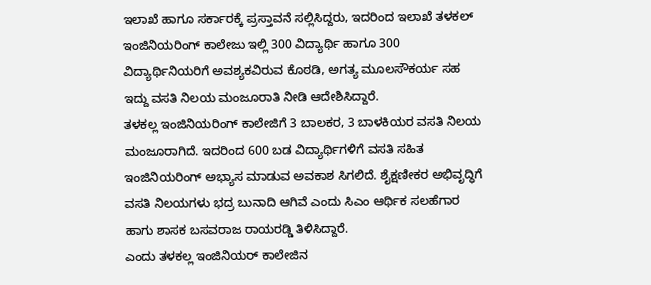ಇಲಾಖೆ ಹಾಗೂ ಸರ್ಕಾರಕ್ಕೆ ಪ್ರಸ್ತಾವನೆ ಸಲ್ಲಿಸಿದ್ದರು, ಇದರಿಂದ ಇಲಾಖೆ ತಳಕಲ್ ಇಂಜಿನಿಯರಿಂಗ್ ಕಾಲೇಜು ಇಲ್ಲಿ 300 ವಿದ್ಯಾರ್ಥಿ ಹಾಗೂ 300 ವಿದ್ಯಾರ್ಥಿನಿಯರಿಗೆ ಅವಶ್ಯಕವಿರುವ ಕೊಠಡಿ, ಅಗತ್ಯ ಮೂಲಸೌಕರ್ಯ ಸಹ ಇದ್ದು ವಸತಿ ನಿಲಯ ಮಂಜೂರಾತಿ ನೀಡಿ ಆದೇಶಿಸಿದ್ದಾರೆ.
ತಳಕಲ್ಲ ಇಂಜಿನಿಯರಿಂಗ್ ಕಾಲೇಜಿಗೆ 3 ಬಾಲಕರ, 3 ಬಾಳಕಿಯರ ವಸತಿ ನಿಲಯ ಮಂಜೂರಾಗಿದೆ. ಇದರಿಂದ 600 ಬಡ ವಿದ್ಯಾರ್ಥಿಗಳಿಗೆ ವಸತಿ ಸಹಿತ ಇಂಜಿನಿಯರಿಂಗ್ ಅಭ್ಯಾಸ ಮಾಡುವ ಅವಕಾಶ ಸಿಗಲಿದೆ. ಶೈಕ್ಷಣೀಕರ ಅಭಿವೃದ್ಧಿಗೆ ವಸತಿ ನಿಲಯಗಳು ಭದ್ರ ಬುನಾದಿ ಆಗಿವೆ ಎಂದು ಸಿಎಂ ಆರ್ಥಿಕ ಸಲಹೆಗಾರ ಹಾಗು ಶಾಸಕ ಬಸವರಾಜ ರಾಯರಡ್ಡಿ ತಿಳಿಸಿದ್ದಾರೆ.
ಎಂದು ತಳಕಲ್ಲ ಇಂಜಿನಿಯರ್ ಕಾಲೇಜಿನ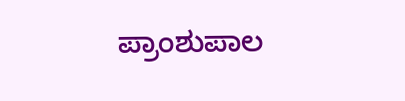ಪ್ರಾಂಶುಪಾಲ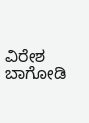ವಿರೇಶ ಬಾಗೋಡಿ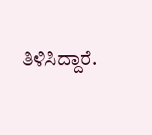ತಿಳಿಸಿದ್ದಾರೆ.